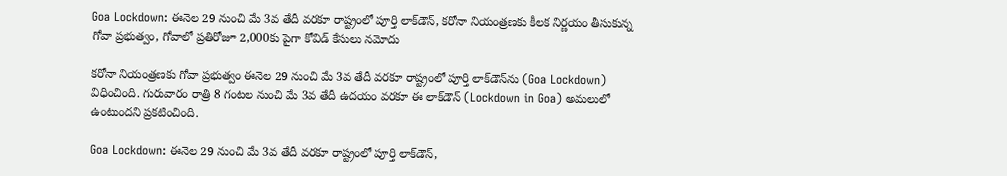Goa Lockdown: ఈనెల 29 నుంచి మే 3వ తేదీ వరకూ రాష్ట్రంలో పూర్తి లాక్‌డౌన్‌, కరోనా నియంత్రణకు కీలక నిర్ణయం తీసుకున్న గోవా ప్రభుత్వం, గోవాలో ప్రతిరోజూ 2,000కు పైగా కోవిడ్ కేసులు నమోదు

కరోనా నియంత్రణకు గోవా ప్రభుత్వం ఈనెల 29 నుంచి మే 3వ తేదీ వరకూ రాష్ట్రంలో పూర్తి లాక్‌డౌన్‌ను (Goa Lockdown) విధించింది. గురువారం రాత్రి 8 గంటల నుంచి మే 3వ తేదీ ఉదయం వరకూ ఈ లాక్‌డౌన్ (Lockdown in Goa) అమలులో ఉంటుందని ప్రకటించింది.

Goa Lockdown: ఈనెల 29 నుంచి మే 3వ తేదీ వరకూ రాష్ట్రంలో పూర్తి లాక్‌డౌన్‌,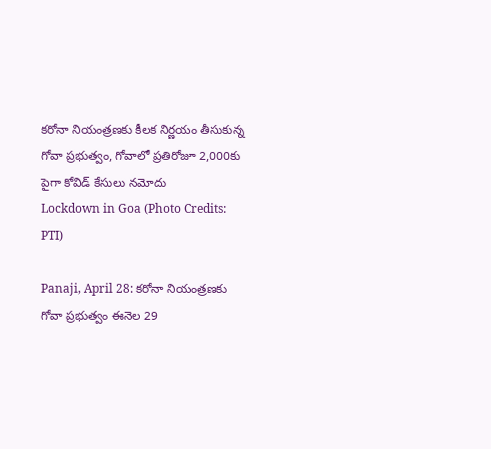కరోనా నియంత్రణకు కీలక నిర్ణయం తీసుకున్న గోవా ప్రభుత్వం, గోవాలో ప్రతిరోజూ 2,000కు పైగా కోవిడ్ కేసులు నమోదు
Lockdown in Goa (Photo Credits: PTI)

Panaji, April 28: కరోనా నియంత్రణకు గోవా ప్రభుత్వం ఈనెల 29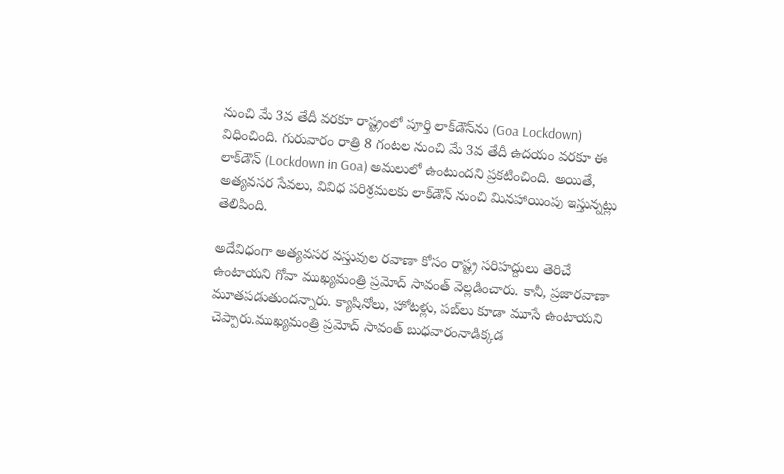నుంచి మే 3వ తేదీ వరకూ రాష్ట్రంలో పూర్తి లాక్‌డౌన్‌ను (Goa Lockdown) విధించింది. గురువారం రాత్రి 8 గంటల నుంచి మే 3వ తేదీ ఉదయం వరకూ ఈ లాక్‌డౌన్ (Lockdown in Goa) అమలులో ఉంటుందని ప్రకటించింది. అయితే, అత్య‌వ‌స‌ర సేవ‌లు, వివిధ‌ పరిశ్ర‌మ‌లకు లాక్‌డౌన్ నుంచి మిన‌హాయింపు ఇస్తున్న‌ట్లు తెలిపింది.

అదేవిధంగా అత్య‌వ‌స‌ర వ‌స్తువుల ర‌వాణా కోసం రాష్ట్ర‌ స‌రిహ‌ద్దులు తెరిచే ఉంటాయ‌ని గోవా ముఖ్య‌మంత్రి ప్ర‌మోద్ సావంత్ వెల్ల‌డించారు. కానీ, ప్ర‌జార‌వాణా మూత‌ప‌డుతుంద‌న్నారు. క్యాషినోలు, హోట‌ళ్లు, ప‌బ్‌లు కూడా మూసే ఉంటాయ‌ని చెప్పారు.ముఖ్యమంత్రి ప్రమోద్ సావంత్ బుధవారంనాడిక్కడ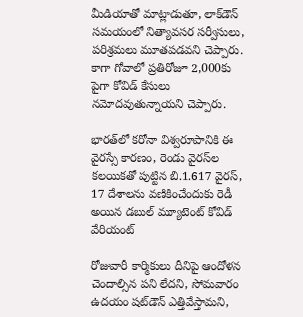మీడియాతో మాట్లాడుతూ, లాక్‌డౌన్ సమయంలో నిత్యావసర సర్వీసులు, పరిశ్రమలు మూతపడవని చెప్పారు. కాగా గోవాలో ప్రతిరోజూ 2,000కు పైగా కోవిడ్ కేసులు నమోదవుతున్నాయని చెప్పారు.

భారత్‌లో కరోనా విశ్వరూపానికి ఈ వైరస్సే కారణం, రెండు వైరస్‌ల కలయికతో పుట్టిన బి.1.617 వైరస్‌‌, 17 దేశాలను వణికించేందుకు రెడీ అయిన డబుల్ మ్యూటెంట్ కోవిడ్ వేరియంట్

రోజువారీ కార్మికులు దీనిపై ఆందోళన చెందాల్సిన పని లేదని, సోమవారం ఉదయం షట్‌డౌన్ ఎత్తివేస్తామని,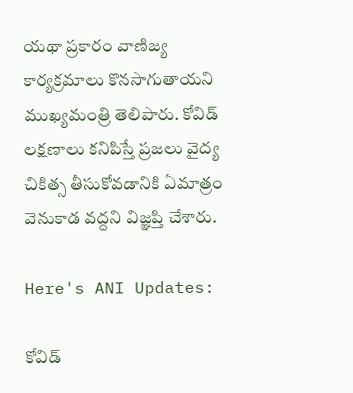యథా ప్రకారం వాణిజ్య కార్యక్రమాలు కొనసాగుతాయని ముఖ్యమంత్రి తెలిపారు. కోవిడ్ లక్షణాలు కనిపిస్తే ప్రజలు వైద్య చికిత్స తీసుకోవడానికి ఏమాత్రం వెనుకాడ వద్దని విజ్ఞప్తి చేశారు.

Here's ANI Updates:

కోవిడ్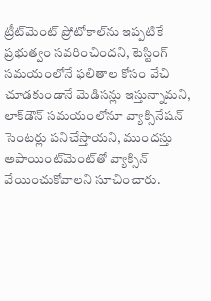ట్రీట్‌మెంట్ ప్రోటోకాల్‌ను ఇప్పటికే ప్రభుత్వం సవరించిందని, టెస్టింగ్ సమయంలోనే ఫలితాల కోసం వేచి చూడకుండానే మెడిసన్లు ఇస్తున్నామని, లాక్‌డౌన్ సమయంలోనూ వ్యాక్సినేషన్ సెంటర్లు పనిచేస్తాయని, ముందస్తు అపాయింట్‌మెంట్‌తో వ్యాక్సిన్ వేయించుకోవాలని సూచించారు.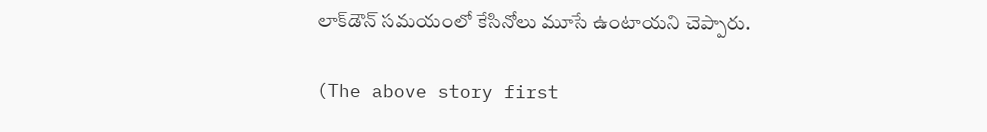లాక్‌డౌన్ సమయంలో కేసినోలు మూసే ఉంటాయని చెప్పారు.

(The above story first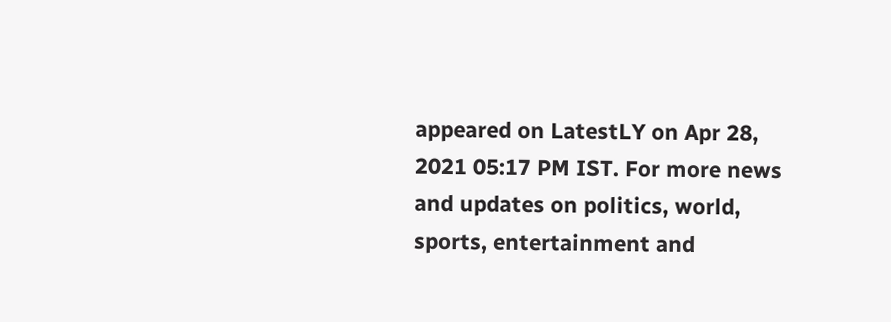appeared on LatestLY on Apr 28, 2021 05:17 PM IST. For more news and updates on politics, world, sports, entertainment and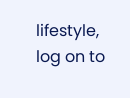lifestyle, log on to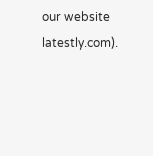our website latestly.com).